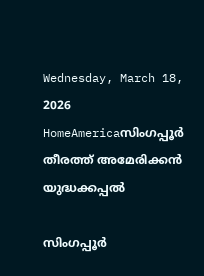Wednesday, March 18, 2026
HomeAmericaസിംഗപ്പൂർ തീരത്ത് അമേരിക്കൻ യുദ്ധക്കപ്പൽ

സിംഗപ്പൂർ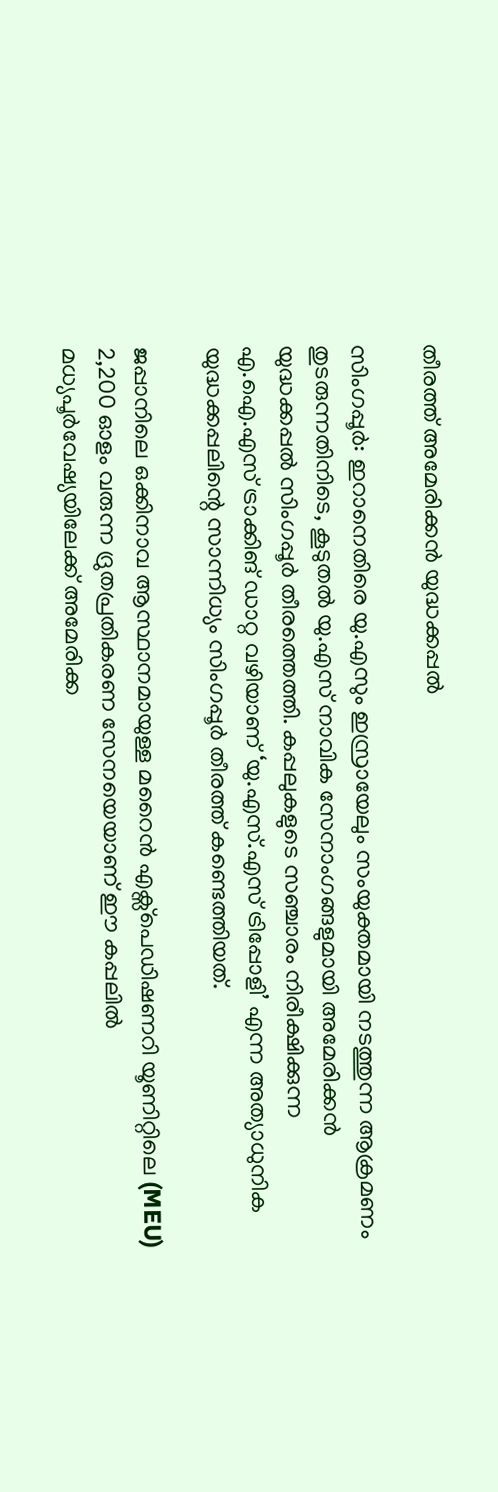തീരത്ത് അമേരിക്കൻ യുദ്ധക്കപ്പൽ

സിംഗപ്പൂർ: ഇറാനെതിരെ യു.എസും ഇസ്രായേലും സംയുക്തമായി നടത്തുന്ന ആക്രമണം തുടരുന്നതിനിടെ, കൂടുതൽ യു.എസ് നാവിക സേനാംഗങ്ങളുമായി അമേരിക്കൻ യുദ്ധക്കപ്പൽ സിംഗപ്പൂർ തീരത്തെത്തി. കപ്പലുകളുടെ സഞ്ചാരം നിരീക്ഷിക്കുന്ന എ.ഐ.എസ് ട്രാക്കിങ് ഡാറ്റ വഴിയാണ് ‘യു.എസ്.എസ് ട്രിപ്പോളി’ എന്ന അത്യാധുനിക യുദ്ധക്കപ്പലിന്റെ സാന്നിധ്യം സിംഗപ്പൂർ തീരത്ത് കണ്ടെത്തിയത്.

ജപ്പാനിലെ ഒക്കിനാവ ആസ്ഥാനമായുള്ള മറൈൻ എക്സ്‌പെഡിഷണറി യൂണിറ്റിലെ (MEU) 2,200 ഓളം വരുന്ന ദ്രുതപ്രതികരണ സേനയെയാണ് ഈ കപ്പലിൽ മധ്യപൂർവേഷ്യയിലേക്ക് അമേരിക്ക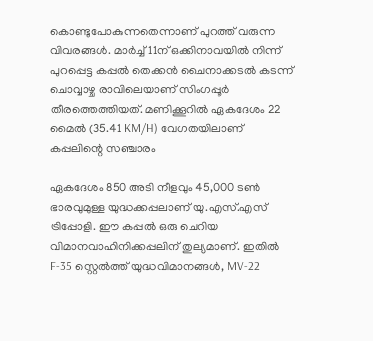കൊണ്ടുപോകുന്നതെന്നാണ് പുറത്ത് വരുന്ന വിവരങ്ങൾ. മാർച്ച് 11ന് ഒക്കിനാവയിൽ നിന്ന് പുറപ്പെട്ട കപ്പൽ തെക്കൻ ചൈനാക്കടൽ കടന്ന് ചൊവ്വാഴ്ച രാവിലെയാണ് സിംഗപ്പൂർ തീരത്തെത്തിയത്. മണിക്കൂറിൽ ഏകദേശം 22 മൈൽ (35.41 KM/H) വേഗതയിലാണ് കപ്പലിന്റെ സഞ്ചാരം

ഏകദേശം 850 അടി നീളവും 45,000 ടൺ ഭാരവുമുള്ള യുദ്ധക്കപ്പലാണ് യു.എസ്.എസ് ട്രിപ്പോളി. ഈ കപ്പൽ ഒരു ചെറിയ വിമാനവാഹിനിക്കപ്പലിന് തുല്യമാണ്. ഇതിൽ F-35 സ്റ്റെൽത്ത് യുദ്ധവിമാനങ്ങൾ, MV-22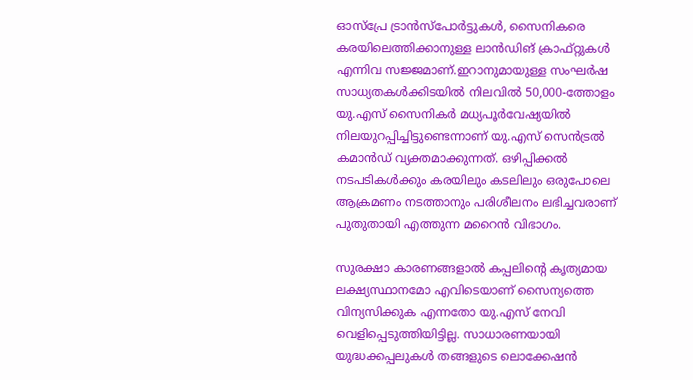ഓസ്പ്രേ ട്രാൻസ്പോർട്ടുകൾ, സൈനികരെ കരയിലെത്തിക്കാനുള്ള ലാൻഡിങ് ക്രാഫ്റ്റുകൾ എന്നിവ സജ്ജമാണ്.ഇറാനുമായുള്ള സംഘർഷ സാധ്യതകൾക്കിടയിൽ നിലവിൽ 50,000-ത്തോളം യു.എസ് സൈനികർ മധ്യപൂർവേഷ്യയിൽ നിലയുറപ്പിച്ചിട്ടുണ്ടെന്നാണ് യു.എസ് സെൻട്രൽ കമാൻഡ് വ്യക്തമാക്കുന്നത്. ഒഴിപ്പിക്കൽ നടപടികൾക്കും കരയിലും കടലിലും ഒരുപോലെ ആക്രമണം നടത്താനും പരിശീലനം ലഭിച്ചവരാണ് പുതുതായി എത്തുന്ന മറൈൻ വിഭാഗം.

സുരക്ഷാ കാരണങ്ങളാൽ കപ്പലിന്റെ കൃത്യമായ ലക്ഷ്യസ്ഥാനമോ എവിടെയാണ് സൈന്യത്തെ വിന്യസിക്കുക എന്നതോ യു.എസ് നേവി വെളിപ്പെടുത്തിയിട്ടില്ല. സാധാരണയായി യുദ്ധക്കപ്പലുകൾ തങ്ങളുടെ ലൊക്കേഷൻ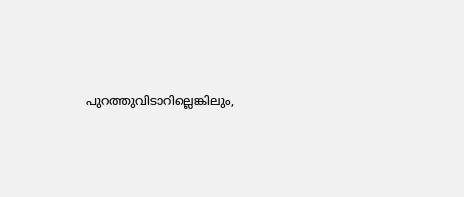പുറത്തുവിടാറില്ലെങ്കിലും,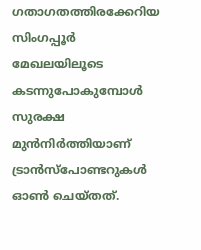ഗതാഗതത്തിരക്കേറിയ സിംഗപ്പൂർ മേഖലയിലൂടെ കടന്നുപോകുമ്പോൾ സുരക്ഷ മുൻനിർത്തിയാണ് ട്രാൻസ്പോണ്ടറുകൾ ഓൺ ചെയ്തത്.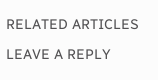RELATED ARTICLES

LEAVE A REPLY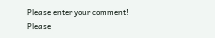Please enter your comment!
Please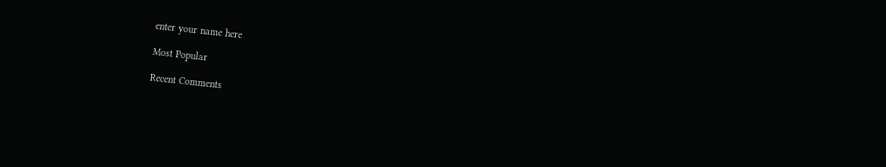enter your name here

Most Popular

Recent Comments